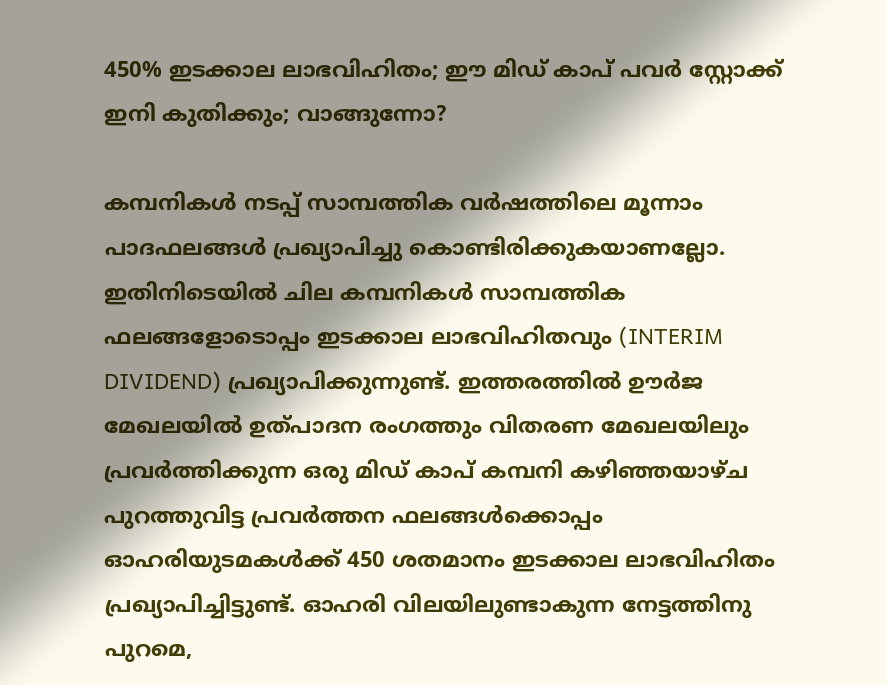450% ഇടക്കാല ലാഭവിഹിതം; ഈ മിഡ് കാപ് പവര്‍ സ്റ്റോക്ക് ഇനി കുതിക്കും; വാങ്ങുന്നോ?

കമ്പനികള്‍ നടപ്പ് സാമ്പത്തിക വര്‍ഷത്തിലെ മൂന്നാം പാദഫലങ്ങള്‍ പ്രഖ്യാപിച്ചു കൊണ്ടിരിക്കുകയാണല്ലോ. ഇതിനിടെയില്‍ ചില കമ്പനികള്‍ സാമ്പത്തിക ഫലങ്ങളോടൊപ്പം ഇടക്കാല ലാഭവിഹിതവും (INTERIM DIVIDEND) പ്രഖ്യാപിക്കുന്നുണ്ട്. ഇത്തരത്തില്‍ ഊര്‍ജ മേഖലയില്‍ ഉത്പാദന രംഗത്തും വിതരണ മേഖലയിലും പ്രവര്‍ത്തിക്കുന്ന ഒരു മിഡ് കാപ് കമ്പനി കഴിഞ്ഞയാഴ്ച പുറത്തുവിട്ട പ്രവര്‍ത്തന ഫലങ്ങള്‍ക്കൊപ്പം ഓഹരിയുടമകള്‍ക്ക് 450 ശതമാനം ഇടക്കാല ലാഭവിഹിതം പ്രഖ്യാപിച്ചിട്ടുണ്ട്. ഓഹരി വിലയിലുണ്ടാകുന്ന നേട്ടത്തിനു പുറമെ,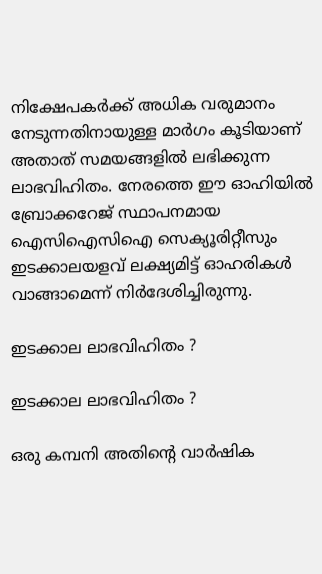നിക്ഷേപകര്‍ക്ക് അധിക വരുമാനം നേടുന്നതിനായുള്ള മാര്‍ഗം കൂടിയാണ് അതാത് സമയങ്ങളില്‍ ലഭിക്കുന്ന ലാഭവിഹിതം. നേരത്തെ ഈ ഓഹിയില്‍ ബ്രോക്കറേജ് സ്ഥാപനമായ ഐസിഐസിഐ സെക്യൂരിറ്റീസും ഇടക്കാലയളവ് ലക്ഷ്യമിട്ട് ഓഹരികള്‍ വാങ്ങാമെന്ന് നിര്‍ദേശിച്ചിരുന്നു.

ഇടക്കാല ലാഭവിഹിതം ?

ഇടക്കാല ലാഭവിഹിതം ?

ഒരു കമ്പനി അതിന്റെ വാര്‍ഷിക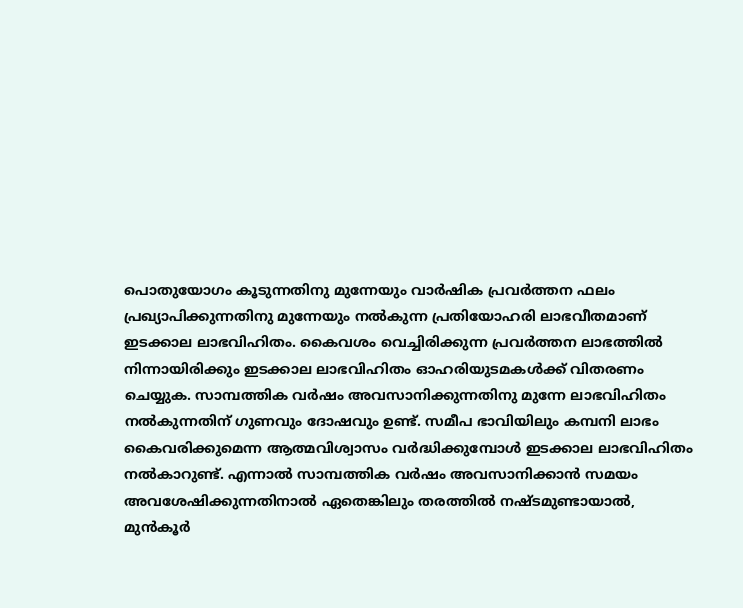പൊതുയോഗം കൂടുന്നതിനു മുന്നേയും വാര്‍ഷിക പ്രവര്‍ത്തന ഫലം പ്രഖ്യാപിക്കുന്നതിനു മുന്നേയും നല്‍കുന്ന പ്രതിയോഹരി ലാഭവീതമാണ് ഇടക്കാല ലാഭവിഹിതം. കൈവശം വെച്ചിരിക്കുന്ന പ്രവര്‍ത്തന ലാഭത്തില്‍ നിന്നായിരിക്കും ഇടക്കാല ലാഭവിഹിതം ഓഹരിയുടമകള്‍ക്ക് വിതരണം ചെയ്യുക. സാമ്പത്തിക വര്‍ഷം അവസാനിക്കുന്നതിനു മുന്നേ ലാഭവിഹിതം നല്‍കുന്നതിന് ഗുണവും ദോഷവും ഉണ്ട്. സമീപ ഭാവിയിലും കമ്പനി ലാഭം കൈവരിക്കുമെന്ന ആത്മവിശ്വാസം വര്‍ദ്ധിക്കുമ്പോള്‍ ഇടക്കാല ലാഭവിഹിതം നല്‍കാറുണ്ട്. എന്നാല്‍ സാമ്പത്തിക വര്‍ഷം അവസാനിക്കാന്‍ സമയം അവശേഷിക്കുന്നതിനാല്‍ ഏതെങ്കിലും തരത്തില്‍ നഷ്ടമുണ്ടായാല്‍, മുന്‍കൂര്‍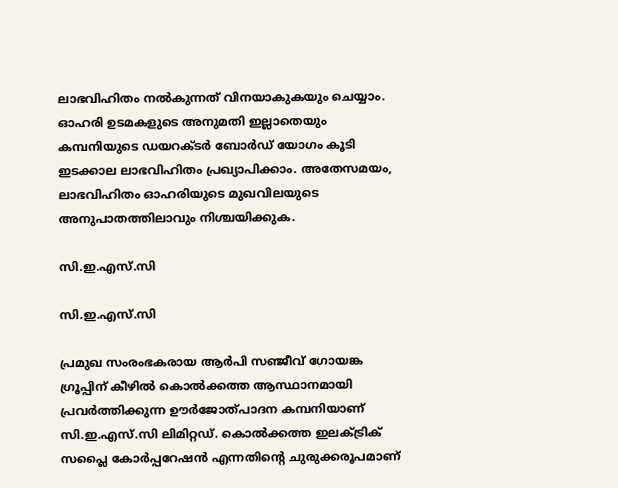ലാഭവിഹിതം നല്‍കുന്നത് വിനയാകുകയും ചെയ്യാം. ഓഹരി ഉടമകളുടെ അനുമതി ഇല്ലാതെയും കമ്പനിയുടെ ഡയറക്ടര്‍ ബോര്‍ഡ് യോഗം കൂടി ഇടക്കാല ലാഭവിഹിതം പ്രഖ്യാപിക്കാം. അതേസമയം, ലാഭവിഹിതം ഓഹരിയുടെ മുഖവിലയുടെ അനുപാതത്തിലാവും നിശ്ചയിക്കുക.

സി.ഇ.എസ്.സി

സി.ഇ.എസ്.സി

പ്രമുഖ സംരംഭകരായ ആര്‍പി സഞ്ജീവ് ഗോയങ്ക ഗ്രൂപ്പിന് കീഴില്‍ കൊല്‍ക്കത്ത ആസ്ഥാനമായി പ്രവര്‍ത്തിക്കുന്ന ഊര്‍ജോത്പാദന കമ്പനിയാണ് സി.ഇ.എസ്.സി ലിമിറ്റഡ്. കൊല്‍ക്കത്ത ഇലക്ട്രിക് സപ്ലൈ കോര്‍പ്പറേഷന്‍ എന്നതിന്റെ ചുരുക്കരൂപമാണ്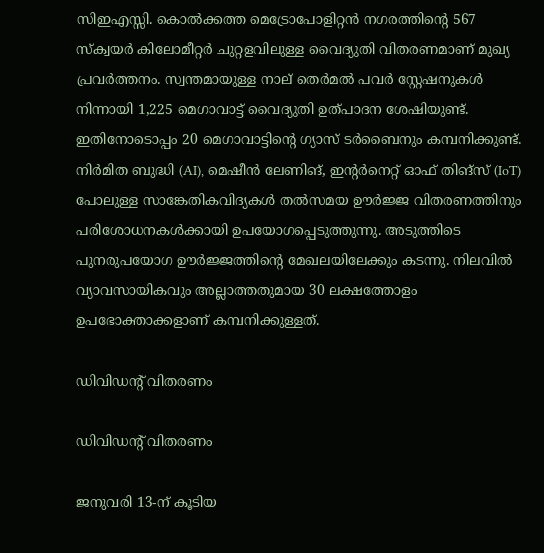സിഇഎസ്സി. കൊല്‍ക്കത്ത മെട്രോപോളിറ്റന്‍ നഗരത്തിന്റെ 567 സ്‌ക്വയര്‍ കിലോമീറ്റര്‍ ചുറ്റളവിലുള്ള വൈദ്യുതി വിതരണമാണ് മുഖ്യ പ്രവര്‍ത്തനം. സ്വന്തമായുള്ള നാല് തെര്‍മല്‍ പവര്‍ സ്റ്റേഷനുകള്‍ നിന്നായി 1,225 മെഗാവാട്ട് വൈദ്യുതി ഉത്പാദന ശേഷിയുണ്ട്. ഇതിനോടൊപ്പം 20 മെഗാവാട്ടിന്റെ ഗ്യാസ് ടര്‍ബൈനും കമ്പനിക്കുണ്ട്. നിര്‍മിത ബുദ്ധി (AI), മെഷീന്‍ ലേണിങ്, ഇന്റര്‍നെറ്റ് ഓഫ് തിങ്സ് (IoT) പോലുള്ള സാങ്കേതികവിദ്യകള്‍ തല്‍സമയ ഊര്‍ജ്ജ വിതരണത്തിനും പരിശോധനകള്‍ക്കായി ഉപയോഗപ്പെടുത്തുന്നു. അടുത്തിടെ പുനരുപയോഗ ഊര്‍ജ്ജത്തിന്റെ മേഖലയിലേക്കും കടന്നു. നിലവില്‍ വ്യാവസായികവും അല്ലാത്തതുമായ 30 ലക്ഷത്തോളം ഉപഭോക്താക്കളാണ് കമ്പനിക്കുള്ളത്.

ഡിവിഡന്റ് വിതരണം

ഡിവിഡന്റ് വിതരണം

ജനുവരി 13-ന് കൂടിയ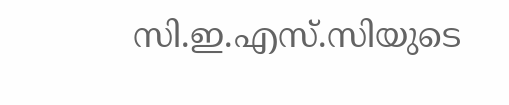സി.ഇ.എസ്.സിയുടെ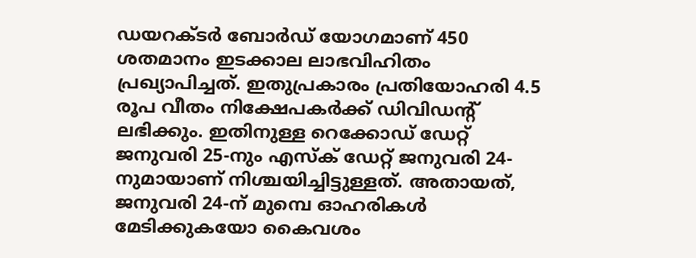ഡയറക്ടര്‍ ബോര്‍ഡ് യോഗമാണ് 450 ശതമാനം ഇടക്കാല ലാഭവിഹിതം പ്രഖ്യാപിച്ചത്. ഇതുപ്രകാരം പ്രതിയോഹരി 4.5 രൂപ വീതം നിക്ഷേപകര്‍ക്ക് ഡിവിഡന്റ് ലഭിക്കും. ഇതിനുള്ള റെക്കോഡ് ഡേറ്റ് ജനുവരി 25-നും എസ്‌ക് ഡേറ്റ് ജനുവരി 24-നുമായാണ് നിശ്ചയിച്ചിട്ടുള്ളത്. അതായത്, ജനുവരി 24-ന് മുമ്പെ ഓഹരികള്‍ മേടിക്കുകയോ കൈവശം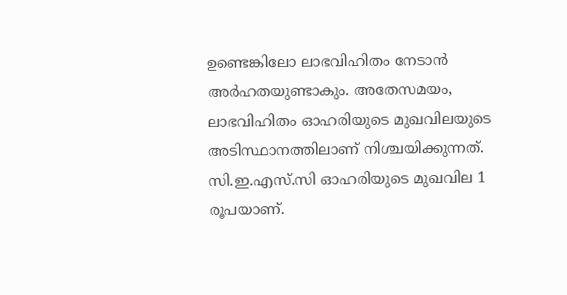ഉണ്ടെങ്കിലോ ലാഭവിഹിതം നേടാന്‍ അര്‍ഹതയുണ്ടാകും. അതേസമയം, ലാഭവിഹിതം ഓഹരിയുടെ മുഖവിലയുടെ അടിസ്ഥാനത്തിലാണ് നിശ്ചയിക്കുന്നത്. സി.ഇ.എസ്.സി ഓഹരിയുടെ മുഖവില 1 രൂപയാണ്.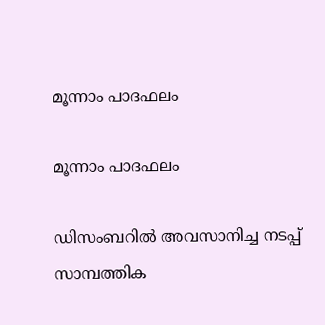മൂന്നാം പാദഫലം

മൂന്നാം പാദഫലം

ഡിസംബറില്‍ അവസാനിച്ച നടപ്പ് സാമ്പത്തിക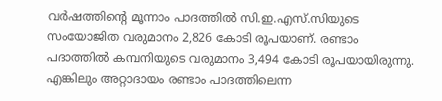വര്‍ഷത്തിന്റെ മൂന്നാം പാദത്തില്‍ സി.ഇ.എസ്.സിയുടെ സംയോജിത വരുമാനം 2,826 കോടി രൂപയാണ്. രണ്ടാം പദാത്തില്‍ കമ്പനിയുടെ വരുമാനം 3,494 കോടി രൂപയായിരുന്നു. എങ്കിലും അറ്റാദായം രണ്ടാം പാദത്തിലെന്ന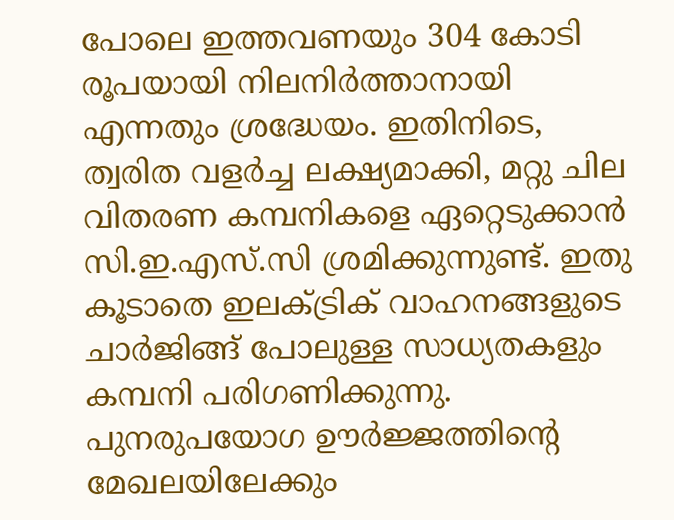പോലെ ഇത്തവണയും 304 കോടി രൂപയായി നിലനിര്‍ത്താനായി എന്നതും ശ്രദ്ധേയം. ഇതിനിടെ, ത്വരിത വളര്‍ച്ച ലക്ഷ്യമാക്കി, മറ്റു ചില വിതരണ കമ്പനികളെ ഏറ്റെടുക്കാന്‍ സി.ഇ.എസ്.സി ശ്രമിക്കുന്നുണ്ട്. ഇതു കൂടാതെ ഇലക്ട്രിക് വാഹനങ്ങളുടെ ചാര്‍ജിങ്ങ് പോലുള്ള സാധ്യതകളും കമ്പനി പരിഗണിക്കുന്നു. പുനരുപയോഗ ഊര്‍ജ്ജത്തിന്റെ മേഖലയിലേക്കും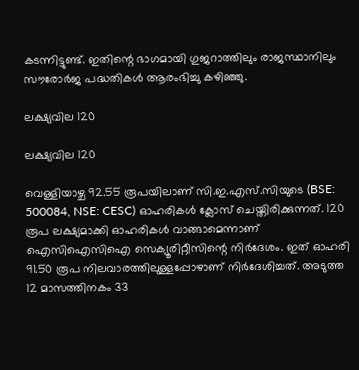കടന്നിട്ടുണ്ട്. ഇതിന്റെ ഭാഗമായി ഗുജറാത്തിലും രാജസ്ഥാനിലും സൗരോര്‍ജ പദ്ധതികള്‍ ആരംഭിച്ചു കഴിഞ്ഞു.

ലക്ഷ്യവില 120

ലക്ഷ്യവില 120

വെള്ളിയാഴ്ച 92.55 രൂപയിലാണ് സി.ഇ.എസ്.സിയുടെ (BSE: 500084, NSE: CESC) ഓഹരികള്‍ ക്ലോസ് ചെയ്തിരിക്കുന്നത്. 120 രൂപ ലക്ഷ്യമാക്കി ഓഹരികള്‍ വാങ്ങാമെന്നാണ് ഐസിഐസിഐ സെക്യൂരിറ്റീസിന്റെ നിര്‍ദേശം. ഇത് ഓഹരി 91.50 രൂപ നിലവാരത്തിലുള്ളപ്പോഴാണ് നിര്‍ദേശിച്ചത്. അടുത്ത 12 മാസത്തിനകം 33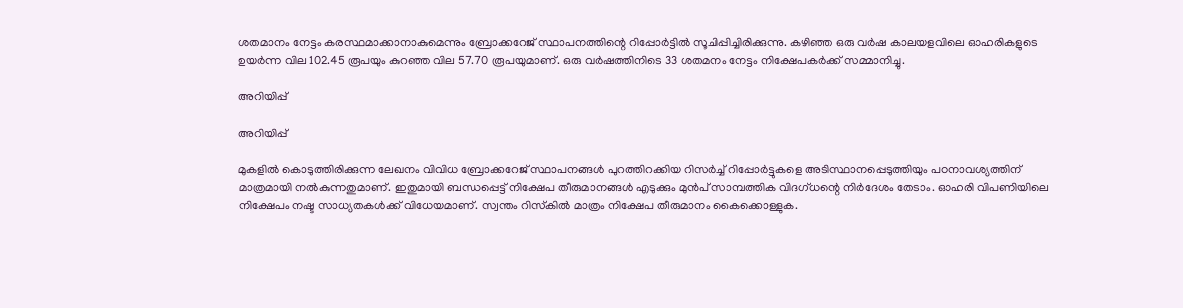ശതമാനം നേട്ടം കരസ്ഥമാക്കാനാകുമെന്നും ബ്രോക്കറേജ് സ്ഥാപനത്തിന്റെ റിപ്പോര്‍ട്ടില്‍ സൂചിപ്പിച്ചിരിക്കുന്നു. കഴിഞ്ഞ ഒരു വര്‍ഷ കാലയളവിലെ ഓഹരികളുടെ ഉയര്‍ന്ന വില 102.45 രൂപയും കുറഞ്ഞ വില 57.70 രൂപയുമാണ്. ഒരു വര്‍ഷത്തിനിടെ 33 ശതമനം നേട്ടം നിക്ഷേപകര്‍ക്ക് സമ്മാനിച്ചു.

അറിയിപ്പ്

അറിയിപ്പ്

മുകളില്‍ കൊടുത്തിരിക്കുന്ന ലേഖനം വിവിധ ബ്രോക്കറേജ് സ്ഥാപനങ്ങള്‍ പുറത്തിറക്കിയ റിസര്‍ച്ച് റിപ്പോര്‍ട്ടുകളെ അടിസ്ഥാനപ്പെടുത്തിയും പഠനാവശ്യത്തിന് മാത്രമായി നല്‍കുന്നതുമാണ്. ഇതുമായി ബന്ധപ്പെട്ട് നിക്ഷേപ തീരുമാനങ്ങള്‍ എടുക്കും മുന്‍പ് സാമ്പത്തിക വിദഗ്ധന്റെ നിര്‍ദേശം തേടാം. ഓഹരി വിപണിയിലെ നിക്ഷേപം നഷ്ട സാധ്യതകള്‍ക്ക് വിധേയമാണ്. സ്വന്തം റിസ്‌കില്‍ മാത്രം നിക്ഷേപ തീരുമാനം കൈക്കൊള്ളുക.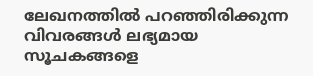ലേഖനത്തില്‍ പറഞ്ഞിരിക്കുന്ന വിവരങ്ങള്‍ ലഭ്യമായ സൂചകങ്ങളെ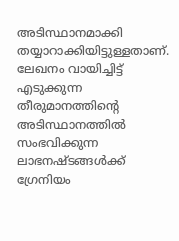അടിസ്ഥാനമാക്കി തയ്യാറാക്കിയിട്ടുള്ളതാണ്. ലേഖനം വായിച്ചിട്ട് എടുക്കുന്ന തീരുമാനത്തിന്റെ അടിസ്ഥാനത്തില്‍ സംഭവിക്കുന്ന ലാഭനഷ്ടങ്ങള്‍ക്ക് ഗ്രേനിയം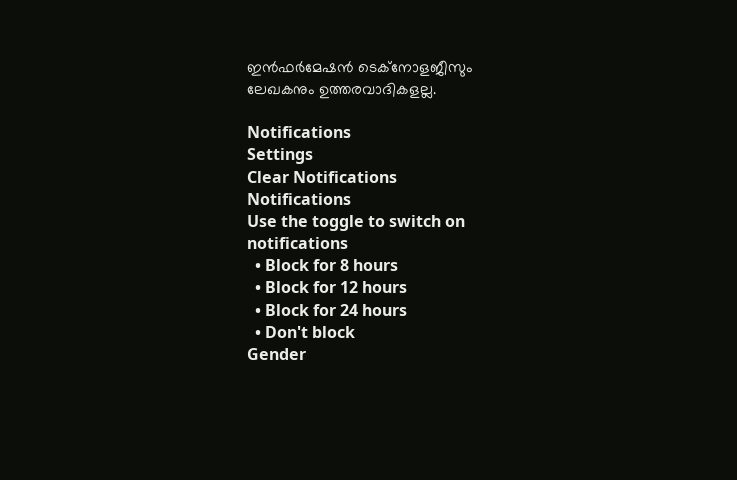ഇന്‍ഫര്‍മേഷന്‍ ടെക്നോളജീസും ലേഖകനും ഉത്തരവാദികളല്ല.

Notifications
Settings
Clear Notifications
Notifications
Use the toggle to switch on notifications
  • Block for 8 hours
  • Block for 12 hours
  • Block for 24 hours
  • Don't block
Gender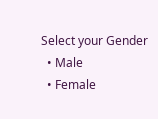Select your Gender
  • Male
  • Female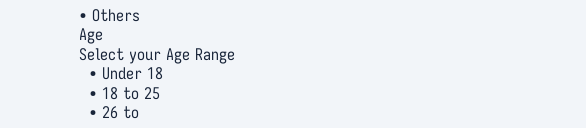• Others
Age
Select your Age Range
  • Under 18
  • 18 to 25
  • 26 to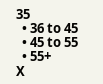35
  • 36 to 45
  • 45 to 55
  • 55+
X